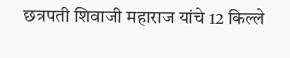छत्रपती शिवाजी महाराज यांचे 12 किल्ले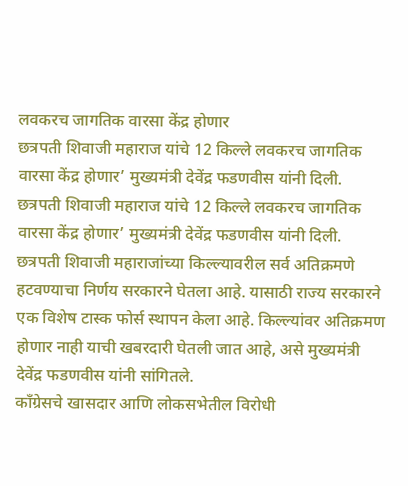लवकरच जागतिक वारसा केंद्र होणार
छत्रपती शिवाजी महाराज यांचे 12 किल्ले लवकरच जागतिक वारसा केंद्र होणार’ मुख्यमंत्री देवेंद्र फडणवीस यांनी दिली.
छत्रपती शिवाजी महाराज यांचे 12 किल्ले लवकरच जागतिक वारसा केंद्र होणार’ मुख्यमंत्री देवेंद्र फडणवीस यांनी दिली.
छत्रपती शिवाजी महाराजांच्या किल्ल्यावरील सर्व अतिक्रमणे हटवण्याचा निर्णय सरकारने घेतला आहे. यासाठी राज्य सरकारने एक विशेष टास्क फोर्स स्थापन केला आहे. किल्ल्यांवर अतिक्रमण होणार नाही याची खबरदारी घेतली जात आहे, असे मुख्यमंत्री देवेंद्र फडणवीस यांनी सांगितले.
काँग्रेसचे खासदार आणि लोकसभेतील विरोधी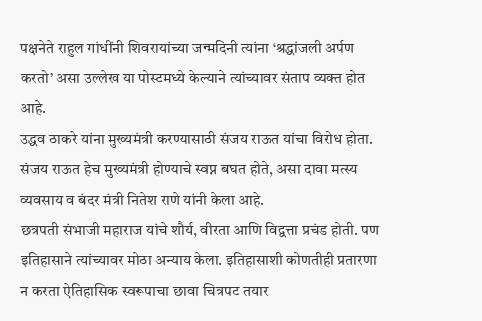पक्षनेते राहुल गांधींनी शिवरायांच्या जन्मदिनी त्यांना ‘श्रद्धांजली अर्पण करतो’ असा उल्लेख या पोस्टमध्ये केल्याने त्यांच्यावर संताप व्यक्त होत आहे.
उद्धव ठाकरे यांना मुख्यमंत्री करण्यासाठी संजय राऊत यांचा विरोध होता. संजय राऊत हेच मुख्यमंत्री होण्याचे स्वप्न बघत होते, असा दावा मत्स्य व्यवसाय व बंदर मंत्री नितेश राणे यांनी केला आहे.
छत्रपती संभाजी महाराज यांचे शौर्य, वीरता आणि विद्वत्ता प्रचंड होती. पण इतिहासाने त्यांच्यावर मोठा अन्याय केला. इतिहासाशी कोणतीही प्रतारणा न करता ऐतिहासिक स्वरूपाचा छावा चित्रपट तयार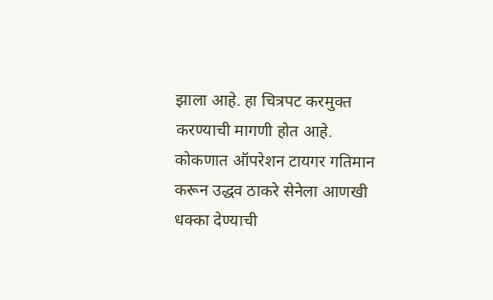झाला आहे. हा चित्रपट करमुक्त करण्याची मागणी होत आहे.
कोकणात ऑपरेशन टायगर गतिमान करून उद्धव ठाकरे सेनेला आणखी धक्का देण्याची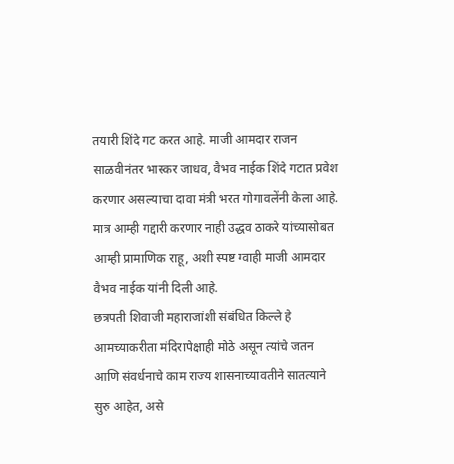तयारी शिंदे गट करत आहे. माजी आमदार राजन साळवीनंतर भास्कर जाधव, वैभव नाईक शिंदे गटात प्रवेश करणार असल्याचा दावा मंत्री भरत गोगावलेंनी केला आहे. मात्र आम्ही गद्दारी करणार नाही उद्धव ठाकरे यांच्यासोबत आम्ही प्रामाणिक राहू, अशी स्पष्ट ग्वाही माजी आमदार वैभव नाईक यांनी दिली आहे.
छत्रपती शिवाजी महाराजांशी संबंधित किल्ले हे आमच्याकरीता मंदिरापेक्षाही मोठे असून त्यांचे जतन आणि संवर्धनाचे काम राज्य शासनाच्यावतीने सातत्याने सुरु आहेत, असे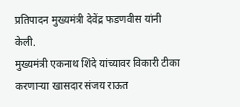प्रतिपादन मुख्यमंत्री देवेंद्र फडणवीस यांनी केली.
मुख्यमंत्री एकनाथ शिंदे यांच्यावर विकारी टीका करणाऱ्या खासदार संजय राऊत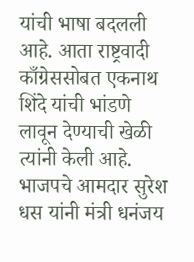यांची भाषा बदलली आहे. आता राष्ट्रवादी काँग्रेससोबत एकनाथ शिंदे यांची भांडणे लावून देण्याची खेळी त्यांनी केली आहे.
भाजपचे आमदार सुरेश धस यांनी मंत्री धनंजय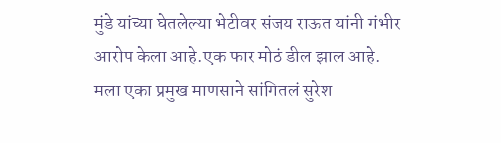मुंडे यांच्या घेतलेल्या भेटीवर संजय राऊत यांनी गंभीर आरोप केला आहे.एक फार मोठं डील झाल आहे. मला एका प्रमुख माणसाने सांगितलं सुरेश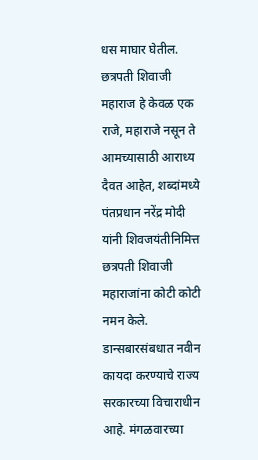धस माघार घेतील.
छत्रपती शिवाजी महाराज हे केवळ एक राजे, महाराजे नसून ते आमच्यासाठी आराध्य दैवत आहेत, शब्दांमध्ये पंतप्रधान नरेंद्र मोदी यांनी शिवजयंतीनिमित्त छत्रपती शिवाजी महाराजांना कोटी कोटी नमन केले.
डान्सबारसंबधात नवीन कायदा करण्याचे राज्य सरकारच्या विचाराधीन आहे. मंगळवारच्या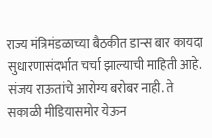राज्य मंत्रिमंडळाच्या बैठकीत डान्स बार कायदा सुधारणासंदर्भात चर्चा झाल्याची माहिती आहे.
संजय राऊतांचे आरोग्य बरोबर नाही. ते सकाळी मीडियासमोर येऊन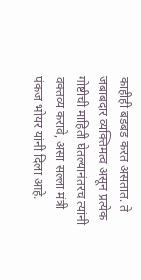काहीही बडबड करत असतात. ते जबाबदार व्यक्तिमत्व असून प्रत्येक गोष्टीची माहिती घेतल्यानंतरच त्यांनी वक्तव्य करावे, असा सल्ला मंत्री पंकज भोयर यांनी दिला आहे.